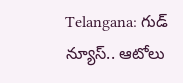Telangana: గుడ్ న్యూస్.. ఆటోలు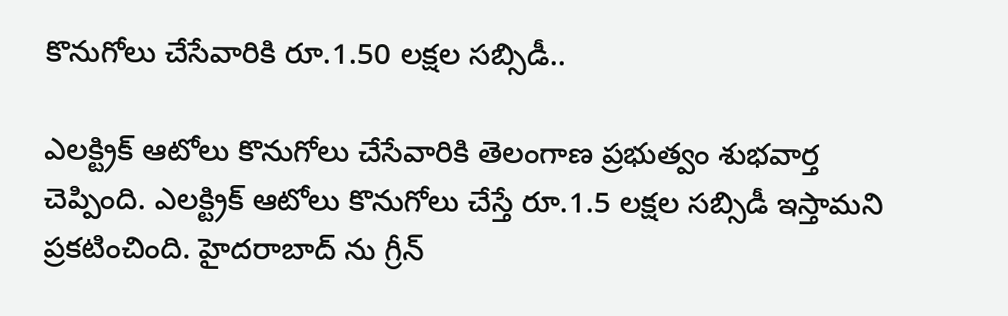కొనుగోలు చేసేవారికి రూ.1.50 లక్షల సబ్సిడీ..

ఎలక్ట్రిక్ ఆటోలు కొనుగోలు చేసేవారికి తెలంగాణ ప్రభుత్వం శుభవార్త చెప్పింది. ఎలక్ట్రిక్ ఆటోలు కొనుగోలు చేస్తే రూ.1.5 లక్షల సబ్సిడీ ఇస్తామని ప్రకటించింది. హైదరాబాద్ ను గ్రీన్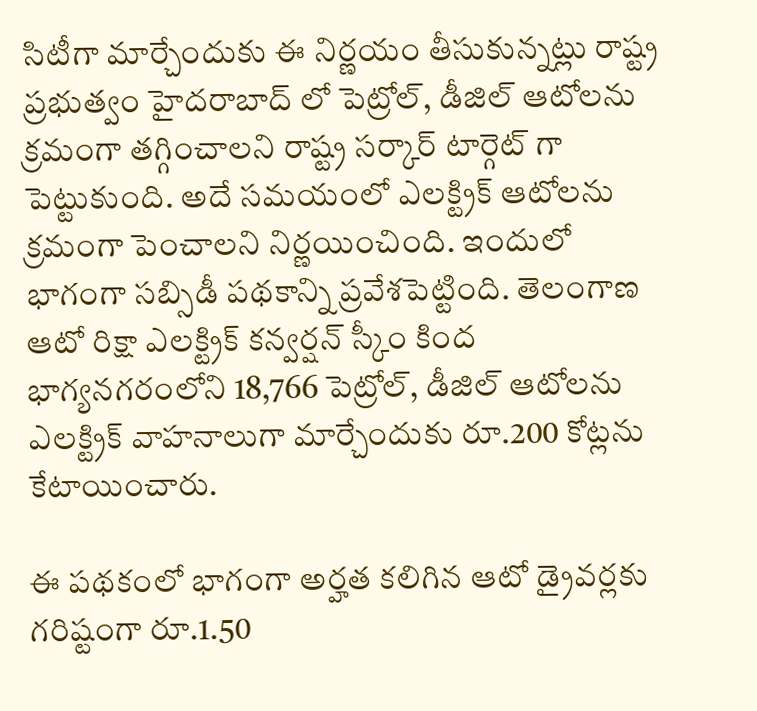సిటీగా మార్చేందుకు ఈ నిర్ణయం తీసుకున్నట్లు రాష్ట్ర ప్రభుత్వం హైదరాబాద్ లో పెట్రోల్, డీజిల్ ఆటోలను క్రమంగా తగ్గించాలని రాష్ట్ర సర్కార్ టార్గెట్ గా పెట్టుకుంది. అదే సమయంలో ఎలక్ట్రిక్ ఆటోలను క్రమంగా పెంచాలని నిర్ణయించింది. ఇందులో భాగంగా సబ్సిడీ పథకాన్ని ప్రవేశపెట్టింది. తెలంగాణ ఆటో రిక్షా ఎలక్ట్రిక్ కన్వర్షన్ స్కీం కింద భాగ్యనగరంలోని 18,766 పెట్రోల్, డీజిల్ ఆటోలను ఎలక్ట్రిక్ వాహనాలుగా మార్చేందుకు రూ.200 కోట్లను కేటాయించారు.

ఈ పథకంలో భాగంగా అర్హత కలిగిన ఆటో డ్రైవర్లకు గరిష్టంగా రూ.1.50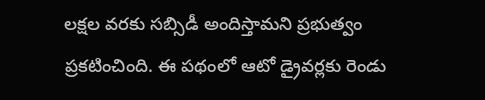లక్షల వరకు సబ్సిడీ అందిస్తామని ప్రభుత్వం ప్రకటించింది. ఈ పథంలో ఆటో డ్రైవర్లకు రెండు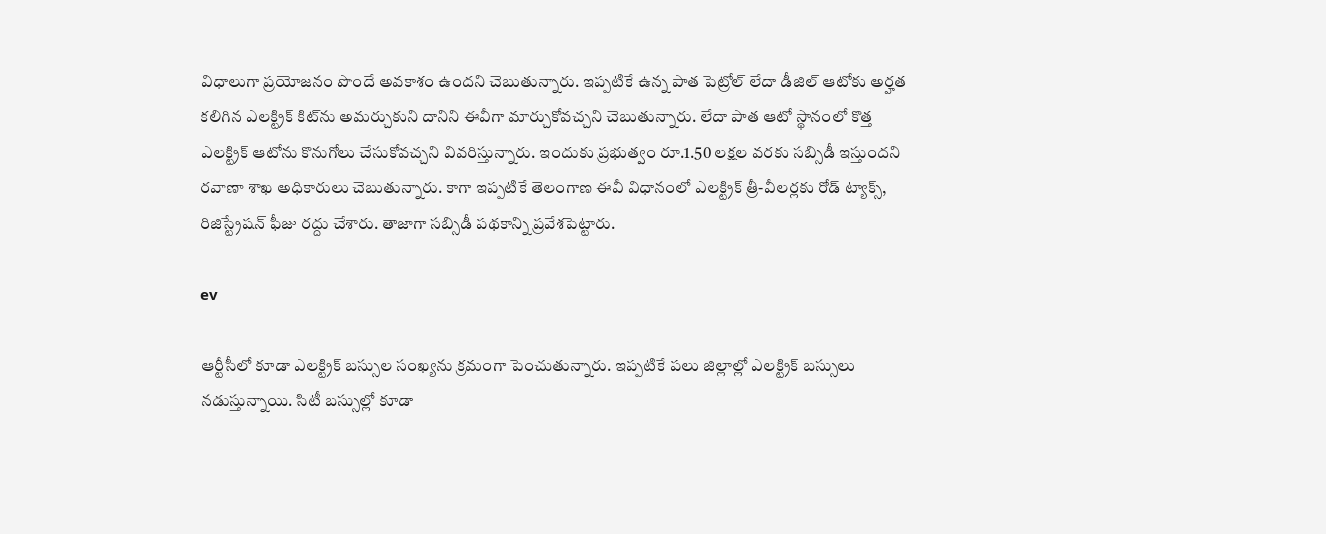విధాలుగా ప్రయోజనం పొందే అవకాశం ఉందని చెబుతున్నారు. ఇప్పటికే ఉన్న పాత పెట్రోల్ లేదా డీజిల్ ఆటోకు అర్హత కలిగిన ఎలక్ట్రిక్ కిట్‌ను అమర్చుకుని దానిని ఈవీగా మార్చుకోవచ్చని చెబుతున్నారు. లేదా పాత ఆటో స్థానంలో కొత్త ఎలక్ట్రిక్ ఆటోను కొనుగోలు చేసుకోవచ్చని వివరిస్తున్నారు. ఇందుకు ప్రభుత్వం రూ.1.50 లక్షల వరకు సబ్సిడీ ఇస్తుందని రవాణా శాఖ అధికారులు చెబుతున్నారు. కాగా ఇప్పటికే తెలంగాణ ఈవీ విధానంలో ఎలక్ట్రిక్ త్రీ-వీలర్లకు రోడ్ ట్యాక్స్, రిజిస్ట్రేషన్ ఫీజు రద్దు చేశారు. తాజాగా సబ్సిడీ పథకాన్ని ప్రవేశపెట్టారు.

ev

ఆర్టీసీలో కూడా ఎలక్ట్రిక్ బస్సుల సంఖ్యను క్రమంగా పెంచుతున్నారు. ఇప్పటికే పలు జిల్లాల్లో ఎలక్ట్రిక్ బస్సులు నడుస్తున్నాయి. సిటీ బస్సుల్లో కూడా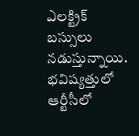ఎలక్ట్రిక్ బస్సులు నడుస్తున్నాయి. భవిష్యత్తులో ఆర్టీసీలో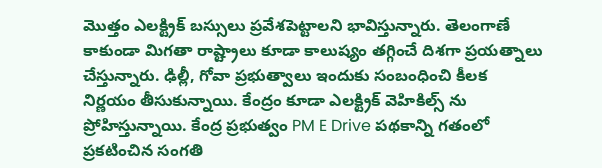మొత్తం ఎలక్ట్రిక్ బస్సులు ప్రవేశపెట్టాలని భావిస్తున్నారు. తెలంగాణే కాకుండా మిగతా రాష్ట్రాలు కూడా కాలుష్యం తగ్గించే దిశగా ప్రయత్నాలు చేస్తున్నారు. ఢిల్లీ, గోవా ప్రభుత్వాలు ఇందుకు సంబంధించి కీలక నిర్ణయం తీసుకున్నాయి. కేంద్రం కూడా ఎలక్ట్రిక్ వెహికిల్స్ ను ప్రోహిస్తున్నాయి. కేంద్ర ప్రభుత్వం PM E Drive పథకాన్ని గతంలో ప్రకటించిన సంగతి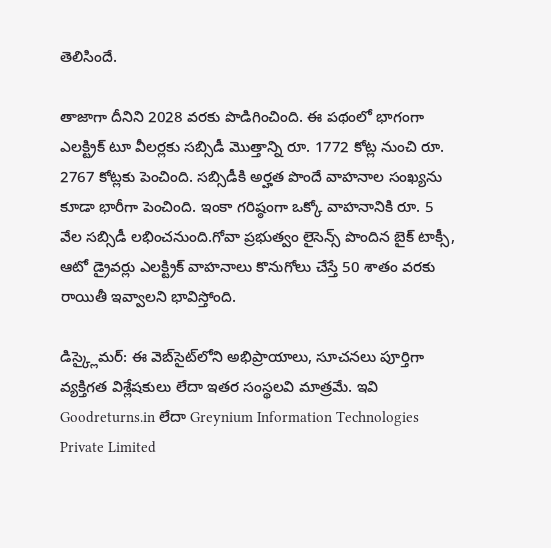తెలిసిందే.

తాజాగా దీనిని 2028 వరకు పొడిగించింది. ఈ పథంలో భాగంగా ఎలక్ట్రిక్ టూ వీలర్లకు సబ్సిడీ మొత్తాన్ని రూ. 1772 కోట్ల నుంచి రూ. 2767 కోట్లకు పెంచింది. సబ్సిడీకి అర్హత పొందే వాహనాల సంఖ్యను కూడా భారీగా పెంచింది. ఇంకా గరిష్ఠంగా ఒక్కో వాహనానికి రూ. 5 వేల సబ్సిడీ లభించనుంది.గోవా ప్రభుత్వం లైసెన్స్ పొందిన బైక్ టాక్సీ, ఆటో డ్రైవర్లు ఎలక్ట్రిక్ వాహనాలు కొనుగోలు చేస్తే 50 శాతం వరకు రాయితీ ఇవ్వాలని భావిస్తోంది.

డిస్క్లైమర్: ఈ వెబ్‌సైట్‌లోని అభిప్రాయాలు, సూచనలు పూర్తిగా వ్యక్తిగత విశ్లేషకులు లేదా ఇతర సంస్థలవి మాత్రమే. ఇవి Goodreturns.in లేదా Greynium Information Technologies Private Limited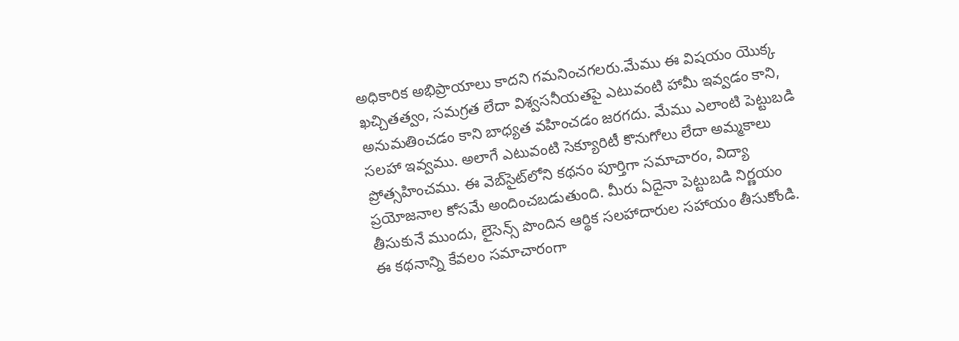అధికారిక అభిప్రాయాలు కాదని గమనించగలరు.మేము ఈ విషయం యొక్క ఖచ్చితత్వం, సమగ్రత లేదా విశ్వసనీయతపై ఎటువంటి హామీ ఇవ్వడం కాని, అనుమతించడం కాని బాధ్యత వహించడం జరగదు. మేము ఎలాంటి పెట్టుబడి సలహా ఇవ్వము. అలాగే ఎటువంటి సెక్యూరిటీ కొనుగోలు లేదా అమ్మకాలు ప్రోత్సహించము. ఈ వెబ్‌సైట్‌లోని కథనం పూర్తిగా సమాచారం, విద్యా ప్రయోజనాల కోసమే అందించబడుతుంది. మీరు ఏదైనా పెట్టుబడి నిర్ణయం తీసుకునే ముందు, లైసెన్స్ పొందిన ఆర్థిక సలహాదారుల సహాయం తీసుకోండి. ఈ కథనాన్ని కేవలం సమాచారంగా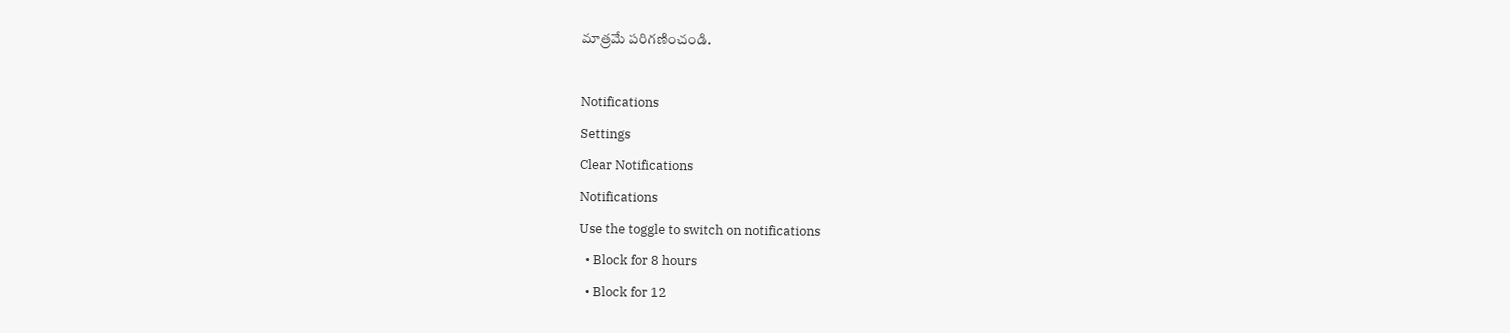మాత్రమే పరిగణించండి.

Notifications
Settings
Clear Notifications
Notifications
Use the toggle to switch on notifications
  • Block for 8 hours
  • Block for 12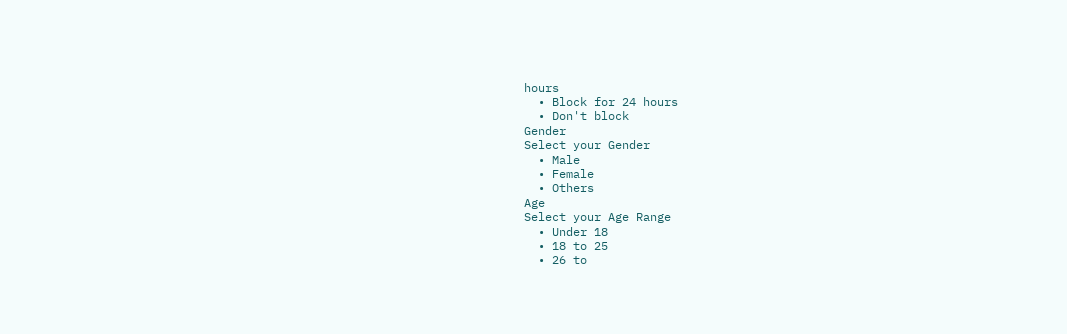hours
  • Block for 24 hours
  • Don't block
Gender
Select your Gender
  • Male
  • Female
  • Others
Age
Select your Age Range
  • Under 18
  • 18 to 25
  • 26 to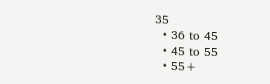35
  • 36 to 45
  • 45 to 55
  • 55+